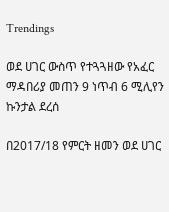Trendings

ወደ ሀገር ውስጥ የተጓጓዘው የአፈር ማዳበሪያ መጠን 9 ነጥብ 6 ሚሊየን ኩንታል ደረሰ

በ2017/18 የምርት ዘመን ወደ ሀገር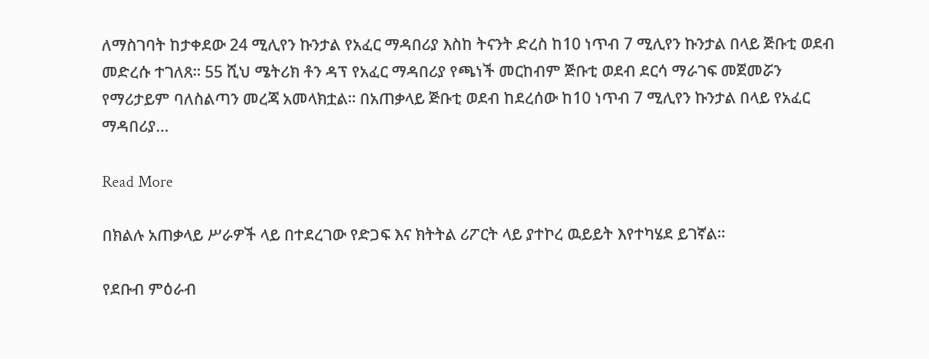ለማስገባት ከታቀደው 24 ሚሊየን ኩንታል የአፈር ማዳበሪያ እስከ ትናንት ድረስ ከ10 ነጥብ 7 ሚሊየን ኩንታል በላይ ጅቡቲ ወደብ መድረሱ ተገለጸ፡፡ 55 ሺህ ሜትሪክ ቶን ዳፕ የአፈር ማዳበሪያ የጫነች መርከብም ጅቡቲ ወደብ ደርሳ ማራገፍ መጀመሯን የማሪታይም ባለስልጣን መረጃ አመላክቷል፡፡ በአጠቃላይ ጅቡቲ ወደብ ከደረሰው ከ10 ነጥብ 7 ሚሊየን ኩንታል በላይ የአፈር ማዳበሪያ…

Read More

በክልሉ አጠቃላይ ሥራዎች ላይ በተደረገው የድጋፍ እና ክትትል ሪፖርት ላይ ያተኮረ ዉይይት እየተካሄደ ይገኛል።

የደቡብ ምዕራብ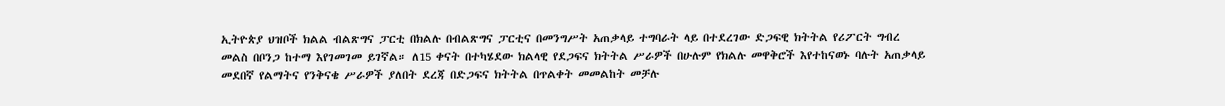ኢትዮጵያ ህዝቦች ክልል ብልጽግና ፓርቲ በክልሉ በብልጽግና ፓርቲና በመንግሥት አጠቃላይ ተግባራት ላይ በተደረገው ድጋፍዊ ክትትል የሪፖርት ግብረ መልስ በቦንጋ ከተማ እየገመገመ ይገኛል። ለ15 ቀናት በተካሄደው ክልላዊ የደጋፍና ክትትል ሥራዎች በሁሉም የክልሉ መዋቅሮች እየተከናወኑ ባሉት አጠቃላይ መደበኛ የልማትና የንቅናቄ ሥራዎች ያለበት ደረጃ በድጋፍና ክትትል በጥልቀት መመልከት መቻሉ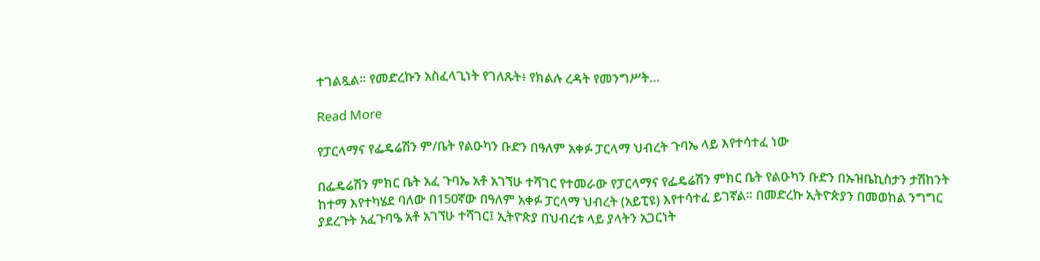ተገልጿል። የመድረኩን አስፈላጊነት የገለጹት፥ የክልሉ ረዳት የመንግሥት…

Read More

የፓርላማና የፌዴሬሽን ም/ቤት የልዑካን ቡድን በዓለም አቀፉ ፓርላማ ህብረት ጉባኤ ላይ እየተሳተፈ ነው

በፌዴሬሽን ምክር ቤት አፈ ጉባኤ አቶ አገኘሁ ተሻገር የተመራው የፓርላማና የፌዴሬሽን ምክር ቤት የልዑካን ቡድን በኡዝቤኪስታን ታሽከንት ከተማ እየተካሄደ ባለው በ150ኛው በዓለም አቀፉ ፓርላማ ህብረት (አይፒዩ) እየተሳተፈ ይገኛል። በመድረኩ ኢትዮጵያን በመወከል ንግግር ያደረጉት አፈጉባዔ አቶ አገኘሁ ተሻገር፤ ኢትዮጵያ በህብረቱ ላይ ያላትን አጋርነት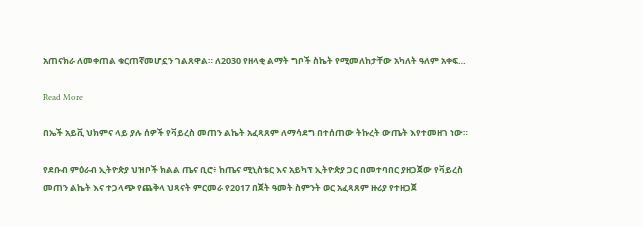አጠናክራ ለመቀጠል ቁርጠኛመሆኗን ገልጸዋል። ለ2030 የዘላቂ ልማት ግቦች ስኬት የሚመለከታቸው አካለት ዓለም አቀፍ…

Read More

በኤች አይቪ ህክምና ላይ ያሉ ሰዎች የቫይረስ መጠን ልኬት አፈጻጸም ለማሳደግ በተሰጠው ትኩረት ውጤት እየተመዘገ ነው።

የደቡብ ምዕራብ ኢትዮጵያ ህዝቦች ክልል ጤና ቢሮ፥ ከጤና ሚኒስቴር እና አይካፕ ኢትዮጵያ ጋር በመተባበር ያዘጋጀው የቫይረስ መጠን ልኬት እና ተጋላጭ የጨቅላ ህጻናት ምርመራ የ2017 በጀት ዓመት ስምንት ወር አፈጻጸም ዙሪያ የተዘጋጀ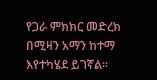የጋራ ምክክር መድረክ በሚዛን አማን ከተማ እየተካሄደ ይገኛል።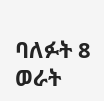ባለፉት 8 ወራት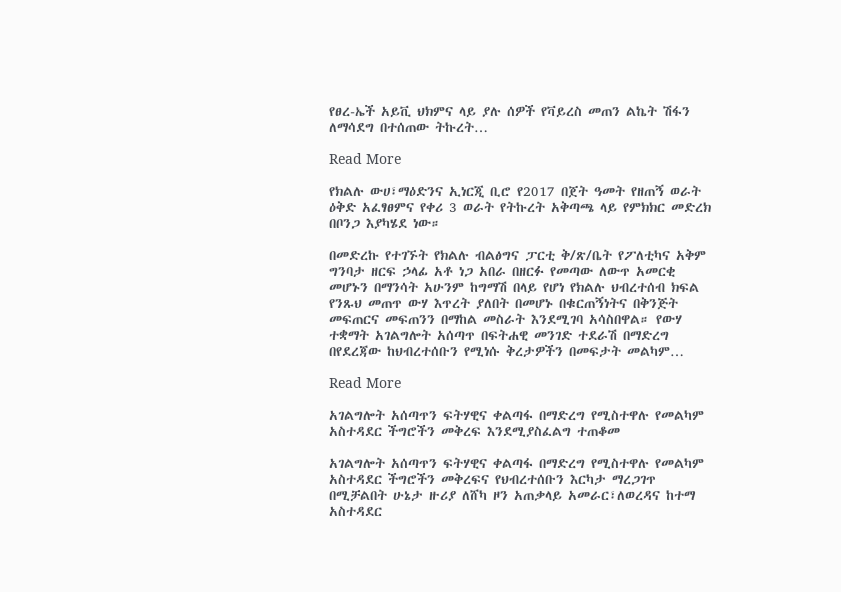የፀረ-ኤች አይቪ ህክምና ላይ ያሉ ሰዎች የቫይረስ መጠን ልኬት ሽፋን ለማሳደግ በተሰጠው ትኩረት…

Read More

የክልሉ ውሀ፣ማዕድንና ኢነርጂ ቢሮ የ2017 በጀት ዓመት የዘጠኝ ወራት ዕቅድ አፈፃፀምና የቀሪ 3 ወራት የትኩረት አቅጣጫ ላይ የምክክር መድረክ በቦንጋ እያካሄደ ነው።

በመድረኩ የተገኙት የክልሉ ብልፅግና ፓርቲ ቅ/ጽ/ቤት የፖለቲካና አቅም ግንባታ ዘርፍ ኃላፊ አቶ ነጋ አበራ በዘርፉ የመጣው ለውጥ አመርቂ መሆኑን በማንሳት አሁንም ከግማሽ በላይ የሆነ የክልሉ ህብረተሰብ ክፍል የንጹህ መጠጥ ውሃ እጥረት ያለበት በመሆኑ በቁርጠኝነትና በቅንጅት መፍጠርና መፍጠንን በማከል መስራት እንደሚገባ አሳስበዋል። የውሃ ተቋማት አገልግሎት አሰጣጥ በፍትሐዊ መንገድ ተደራሽ በማድረግ በየደረጃው ከህብረተሰቡን የሚነሱ ቅረታዎችን በመፍታት መልካም…

Read More

አገልግሎት አሰጣጥን ፍትሃዊና ቀልጣፋ በማድረግ የሚስተዋሉ የመልካም አስተዳደር ችግሮችን መቅረፍ እንደሚያስፈልግ ተጠቆመ

አገልግሎት አሰጣጥን ፍትሃዊና ቀልጣፋ በማድረግ የሚስተዋሉ የመልካም አስተዳደር ችግሮችን መቅረፍና የህብረተሰቡን እርካታ ማረጋገጥ በሚቻልበት ሁኔታ ዙሪያ ለሸካ ዞን አጠቃላይ አመራር፣ለወረዳና ከተማ አስተዳደር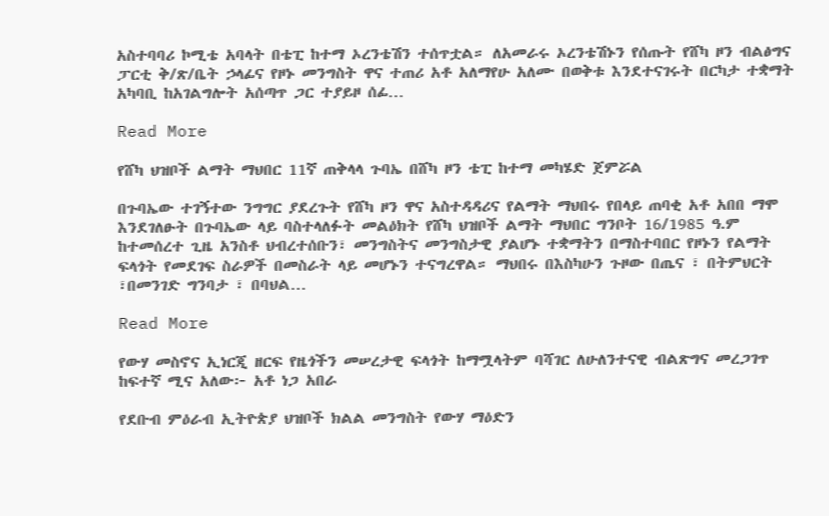አስተባባሪ ኮሚቴ አባላት በቴፒ ከተማ ኦረንቴሽን ተሰጥቷል። ለአመራሩ ኦረንቴሽኑን የሰጡት የሸካ ዞን ብልፅግና ፓርቲ ቅ/ጽ/ቤት ኃላፊና የዞኑ መንግስት ዋና ተጠሪ አቶ አለማየሁ አለሙ በወቅቱ እንደተናገሩት በርካታ ተቋማት አካባቢ ከአገልግሎት አሰጣጥ ጋር ተያይዞ ሰፊ…

Read More

የሸካ ህዝቦች ልማት ማህበር 11ኛ ጠቅላላ ጉባኤ በሸካ ዞን ቴፒ ከተማ መካሄድ ጀምሯል

በጉባኤው ተገኝተው ንግግር ያደረጉት የሸካ ዞን ዋና አስተዳዳሪና የልማት ማህበሩ የበላይ ጠባቂ አቶ አበበ ማሞ እንደገለፁት በጉባኤው ላይ ባስተላለፉት መልዕክት የሸካ ህዝቦች ልማት ማህበር ግንቦት 16/1985 ዓ.ም ከተመሰረተ ጊዜ አንስቶ ህብረተሰቡን፣ መንግስትና መንግስታዊ ያልሆኑ ተቋማትን በማስተባበር የዞኑን የልማት ፍላጎት የመደገፍ ስራዎች በመስራት ላይ መሆኑን ተናግረዋል። ማህበሩ በእስካሁን ጉዞው በጤና ፣ በትምህርት ፣በመንገድ ግንባታ ፣ በባህል…

Read More

የውሃ መስኖና ኢነርጂ ዘርፍ የዜጎችን መሠረታዊ ፍላጎት ከማሟላትም ባሻገር ለሁለንተናዊ ብልጽግና መረጋገጥ ከፍተኛ ሚና አለው፦ አቶ ነጋ አበራ

የደቡብ ምዕራብ ኢትዮጵያ ህዝቦች ክልል መንግስት የውሃ ማዕድን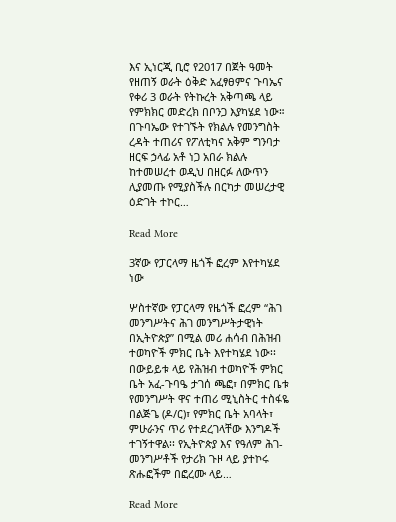እና ኢነርጂ ቢሮ የ2017 በጀት ዓመት የዘጠኝ ወራት ዕቅድ አፈፃፀምና ጉባኤና የቀሪ 3 ወራት የትኩረት አቅጣጫ ላይ የምክክር መድረክ በቦንጋ እያካሄደ ነው። በጉባኤው የተገኙት የክልሉ የመንግስት ረዳት ተጠሪና የፖለቲካና አቅም ግንባታ ዘርፍ ኃላፊ አቶ ነጋ አበራ ክልሉ ከተመሠረተ ወዲህ በዘርፉ ለውጥን ሊያመጡ የሚያስችሉ በርካታ መሠረታዊ ዕድገት ተኮር…

Read More

3ኛው የፓርላማ ዜጎች ፎረም እየተካሄደ ነው

ሦስተኛው የፓርላማ የዜጎች ፎረም “ሕገ መንግሥትና ሕገ መንግሥትታዊነት በኢትዮጵያ” በሚል መሪ ሐሳብ በሕዝብ ተወካዮች ምክር ቤት እየተካሄደ ነው፡፡ በውይይቱ ላይ የሕዝብ ተወካዮች ምክር ቤት አፈ-ጉባዔ ታገሰ ጫፎ፣ በምክር ቤቱ የመንግሥት ዋና ተጠሪ ሚኒስትር ተስፋዬ በልጅጌ (ዶ/ር)፣ የምክር ቤት አባላት፣ ምሁራንና ጥሪ የተደረገላቸው እንግዶች ተገኝተዋል፡፡ የኢትዮጵያ እና የዓለም ሕገ-መንግሥቶች የታሪክ ጉዞ ላይ ያተኮሩ ጽሑፎችም በፎረሙ ላይ…

Read More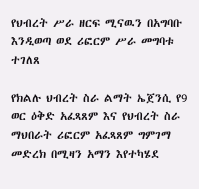የህብረት ሥራ ዘርፍ ሚናዉን በአግባቡ እንዲወጣ ወደ ሪፎርም ሥራ መግባቱ ተገለጸ

የክልሉ ህብረት ስራ ልማት ኤጀንሲ የ9 ወር ዕቅድ አፈጻጸም እና የህብረት ስራ ማህበራት ሪፎርም አፈጻጸም ግምገማ መድረክ በሚዛን አማን እየተካሄደ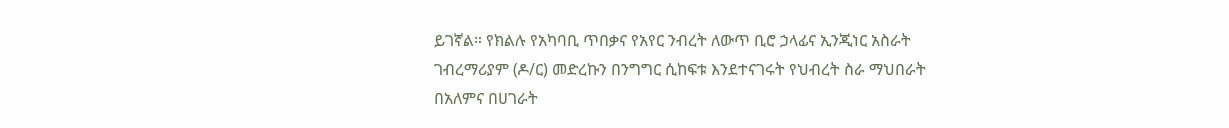ይገኛል። የክልሉ የአካባቢ ጥበቃና የአየር ንብረት ለውጥ ቢሮ ኃላፊና ኢንጂነር አስራት ገብረማሪያም (ዶ/ር) መድረኩን በንግግር ሲከፍቱ እንደተናገሩት የህብረት ስራ ማህበራት በአለምና በሀገራት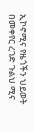ኢኮኖሚና የዜጎችን ህይወት በመቀየር ረገድ ጉልህ ሚና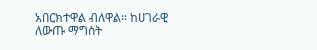አበርክተዋል ብለዋል። ከሀገራዊ ለውጡ ማግስት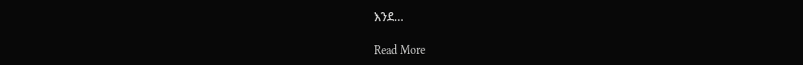እንደ…

Read More